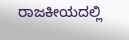ರಾಜಕೀಯದಲ್ಲಿ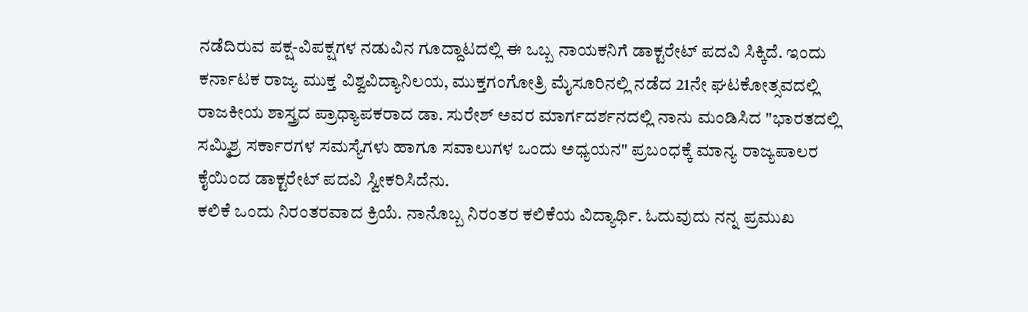ನಡೆದಿರುವ ಪಕ್ಷ-ವಿಪಕ್ಷಗಳ ನಡುವಿನ ಗೂದ್ದಾಟದಲ್ಲಿ ಈ ಒಬ್ಬ ನಾಯಕನಿಗೆ ಡಾಕ್ಟರೇಟ್ ಪದವಿ ಸಿಕ್ಕಿದೆ. ಇಂದು ಕರ್ನಾಟಕ ರಾಜ್ಯ ಮುಕ್ತ ವಿಶ್ವವಿದ್ಯಾನಿಲಯ, ಮುಕ್ತಗಂಗೋತ್ರಿ ಮೈಸೂರಿನಲ್ಲಿ ನಡೆದ 21ನೇ ಘಟಕೋತ್ಸವದಲ್ಲಿ ರಾಜಕೀಯ ಶಾಸ್ತ್ರದ ಪ್ರಾಧ್ಯಾಪಕರಾದ ಡಾ. ಸುರೇಶ್ ಅವರ ಮಾರ್ಗದರ್ಶನದಲ್ಲಿ ನಾನು ಮಂಡಿಸಿದ "ಭಾರತದಲ್ಲಿ ಸಮ್ಮಿಶ್ರ ಸರ್ಕಾರಗಳ ಸಮಸ್ಯೆಗಳು ಹಾಗೂ ಸವಾಲುಗಳ ಒಂದು ಅಧ್ಯಯನ" ಪ್ರಬಂಧಕ್ಕೆ ಮಾನ್ಯ ರಾಜ್ಯಪಾಲರ ಕೈಯಿಂದ ಡಾಕ್ಟರೇಟ್ ಪದವಿ ಸ್ವೀಕರಿಸಿದೆನು.
ಕಲಿಕೆ ಒಂದು ನಿರಂತರವಾದ ಕ್ರಿಯೆ. ನಾನೊಬ್ಬ ನಿರಂತರ ಕಲಿಕೆಯ ವಿದ್ಯಾರ್ಥಿ. ಓದುವುದು ನನ್ನ ಪ್ರಮುಖ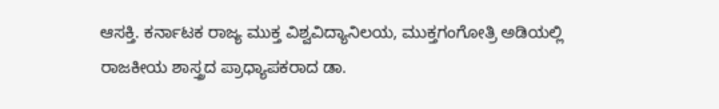ಆಸಕ್ತಿ. ಕರ್ನಾಟಕ ರಾಜ್ಯ ಮುಕ್ತ ವಿಶ್ವವಿದ್ಯಾನಿಲಯ, ಮುಕ್ತಗಂಗೋತ್ರಿ ಅಡಿಯಲ್ಲಿ ರಾಜಕೀಯ ಶಾಸ್ತ್ರದ ಪ್ರಾಧ್ಯಾಪಕರಾದ ಡಾ.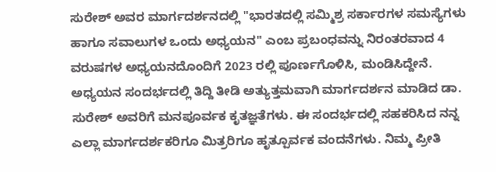ಸುರೇಶ್ ಅವರ ಮಾರ್ಗದರ್ಶನದಲ್ಲಿ "ಭಾರತದಲ್ಲಿ ಸಮ್ಮಿಶ್ರ ಸರ್ಕಾರಗಳ ಸಮಸ್ಯೆಗಳು ಹಾಗೂ ಸವಾಲುಗಳ ಒಂದು ಅಧ್ಯಯನ" ಎಂಬ ಪ್ರಬಂಧವನ್ನು ನಿರಂತರವಾದ 4 ವರುಷಗಳ ಅಧ್ಯಯನದೊಂದಿಗೆ 2023 ರಲ್ಲಿ ಪೂರ್ಣಗೊಳಿಸಿ, ಮಂಡಿಸಿದ್ದೇನೆ. ಅಧ್ಯಯನ ಸಂದರ್ಭದಲ್ಲಿ ತಿದ್ದಿ ತೀಡಿ ಅತ್ಯುತ್ತಮವಾಗಿ ಮಾರ್ಗದರ್ಶನ ಮಾಡಿದ ಡಾ. ಸುರೇಶ್ ಅವರಿಗೆ ಮನಪೂರ್ವಕ ಕೃತಜ್ಞತೆಗಳು. ಈ ಸಂದರ್ಭದಲ್ಲಿ ಸಹಕರಿಸಿದ ನನ್ನ ಎಲ್ಲಾ ಮಾರ್ಗದರ್ಶಕರಿಗೂ ಮಿತ್ರರಿಗೂ ಹೃತ್ಪೂರ್ವಕ ವಂದನೆಗಳು. ನಿಮ್ಮ ಪ್ರೀತಿ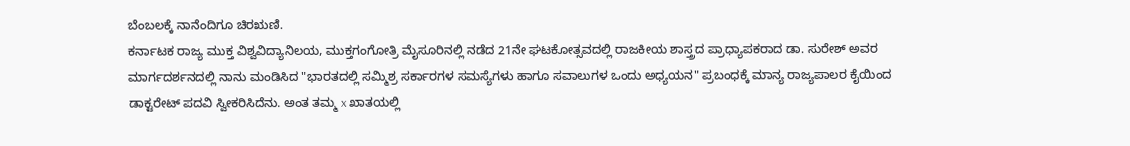ಬೆಂಬಲಕ್ಕೆ ನಾನೆಂದಿಗೂ ಚಿರಋಣಿ.
ಕರ್ನಾಟಕ ರಾಜ್ಯ ಮುಕ್ತ ವಿಶ್ವವಿದ್ಯಾನಿಲಯ, ಮುಕ್ತಗಂಗೋತ್ರಿ ಮೈಸೂರಿನಲ್ಲಿ ನಡೆದ 21ನೇ ಘಟಕೋತ್ಸವದಲ್ಲಿ ರಾಜಕೀಯ ಶಾಸ್ತ್ರದ ಪ್ರಾಧ್ಯಾಪಕರಾದ ಡಾ. ಸುರೇಶ್ ಅವರ ಮಾರ್ಗದರ್ಶನದಲ್ಲಿ ನಾನು ಮಂಡಿಸಿದ "ಭಾರತದಲ್ಲಿ ಸಮ್ಮಿಶ್ರ ಸರ್ಕಾರಗಳ ಸಮಸ್ಯೆಗಳು ಹಾಗೂ ಸವಾಲುಗಳ ಒಂದು ಅಧ್ಯಯನ" ಪ್ರಬಂಧಕ್ಕೆ ಮಾನ್ಯ ರಾಜ್ಯಪಾಲರ ಕೈಯಿಂದ ಡಾಕ್ಟರೇಟ್ ಪದವಿ ಸ್ವೀಕರಿಸಿದೆನು. ಅಂತ ತಮ್ಮ x ಖಾತಯಲ್ಲಿ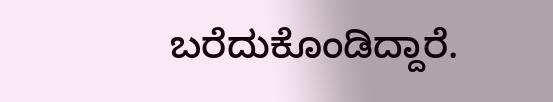ಬರೆದುಕೊಂಡಿದ್ದಾರೆ.